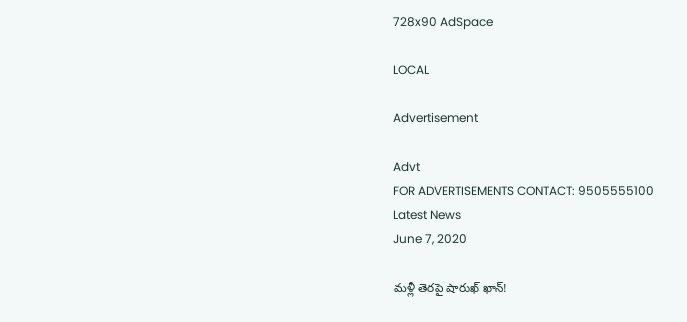728x90 AdSpace

LOCAL

Advertisement

Advt
FOR ADVERTISEMENTS CONTACT: 9505555100
Latest News
June 7, 2020

మళ్లీ తెరపై షారుఖ్ ఖాన్‌!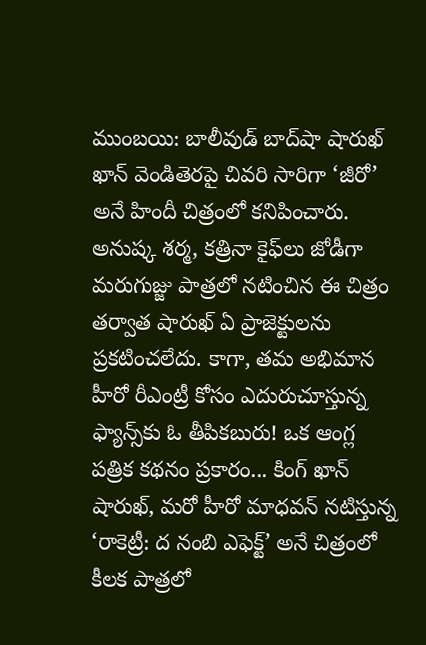ముంబయి: బాలీవుడ్‌ బాద్‌షా షారుఖ్‌ ఖాన్‌ వెండితెరపై చివరి సారిగా ‘జీరో’ అనే హిందీ చిత్రంలో కనిపించారు. అనుష్క శర్మ, కత్రినా కైఫ్‌లు జోడీగా మరుగుజ్జు పాత్రలో నటించిన ఈ చిత్రం తర్వాత షారుఖ్‌ ఏ ప్రాజెక్టులను ప్రకటించలేదు. కాగా, తమ అభిమాన హీరో రీఎంట్రీ కోసం ఎదురుచూస్తున్న ఫ్యాన్స్‌కు ఓ తీపికబురు! ఒక ఆంగ్ల పత్రిక కథనం ప్రకారం... కింగ్‌ ఖాన్‌ షారుఖ్‌, మరో హీరో మాధవన్‌ నటిస్తున్న ‘రాకెట్రీ: ద నంబి ఎఫెక్ట్‌’ అనే చిత్రంలో కీలక పాత్రలో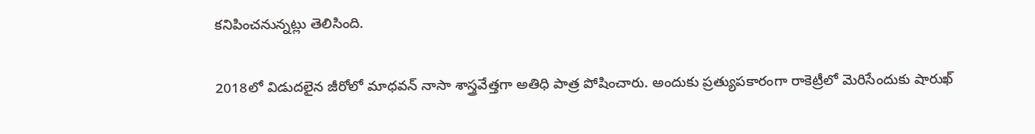కనిపించనున్నట్లు తెలిసింది.

2018లో విడుదలైన జీరోలో మాధవన్‌ నాసా శాస్త్రవేత్తగా అతిధి పాత్ర పోషించారు. అందుకు ప్రత్యుపకారంగా రాకెట్రీలో మెరిసేందుకు షారుఖ్‌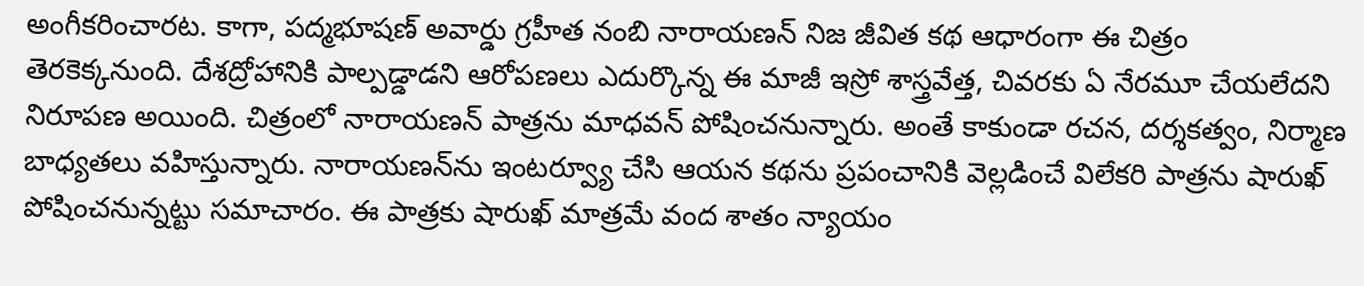అంగీకరించారట. కాగా, పద్మభూషణ్‌ అవార్డు గ్రహీత నంబి నారాయణన్‌ నిజ జీవిత కథ ఆధారంగా ఈ చిత్రం తెరకెక్కనుంది. దేశద్రోహానికి పాల్పడ్డాడని ఆరోపణలు ఎదుర్కొన్న ఈ మాజీ ఇస్రో శాస్త్రవేత్త, చివరకు ఏ నేరమూ చేయలేదని నిరూపణ అయింది. చిత్రంలో నారాయణన్‌ పాత్రను మాధవన్‌ పోషించనున్నారు. అంతే కాకుండా రచన, దర్శకత్వం, నిర్మాణ బాధ్యతలు వహిస్తున్నారు. నారాయణన్‌ను ఇంటర్వ్యూ చేసి ఆయన కథను ప్రపంచానికి వెల్లడించే విలేకరి పాత్రను షారుఖ్‌ పోషించనున్నట్టు సమాచారం. ఈ పాత్రకు షారుఖ్‌ మాత్రమే వంద శాతం న్యాయం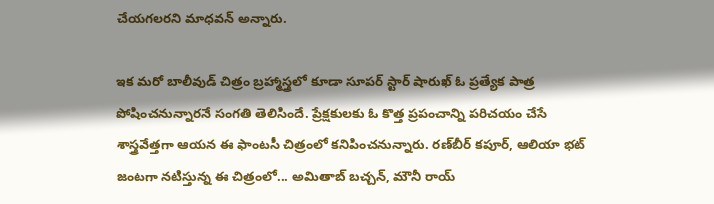చేయగలరని మాధవన్‌ అన్నారు.

ఇక మరో బాలీవుడ్ చిత్రం బ్రహ్మాస్త్రలో కూడా సూపర్‌ స్టార్‌ షారుఖ్‌ ఓ ప్రత్యేక పాత్ర పోషించనున్నారనే సంగతి తెలిసిందే. ప్రేక్షకులకు ఓ కొత్త ప్రపంచాన్ని పరిచయం చేసే శాస్త్రవేత్తగా ఆయన ఈ ఫాంటసీ చిత్రంలో కనిపించనున్నారు. రణ్‌బీర్‌ కపూర్‌, ఆలియా భట్‌ జంటగా నటిస్తున్న ఈ చిత్రంలో... అమితాబ్‌ బచ్చన్‌, మౌనీ రాయ్‌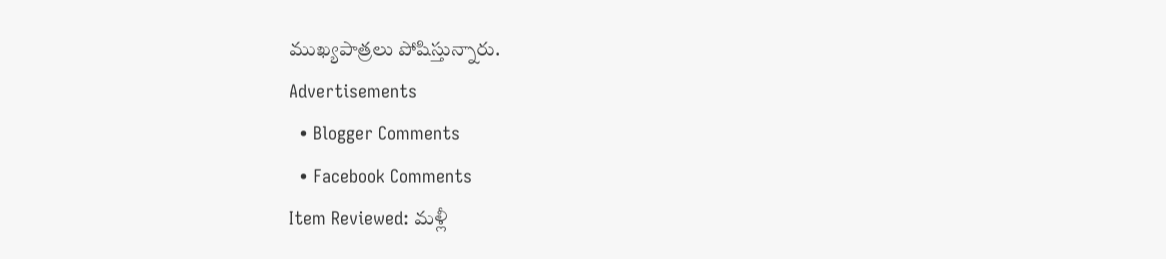ముఖ్యపాత్రలు పోషిస్తున్నారు.
Advertisements
  • Blogger Comments
  • Facebook Comments
Item Reviewed: మళ్లీ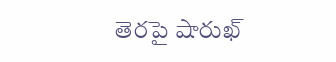తెరపై షారుఖ్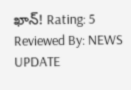ఖాన్‌! Rating: 5 Reviewed By: NEWS UPDATE